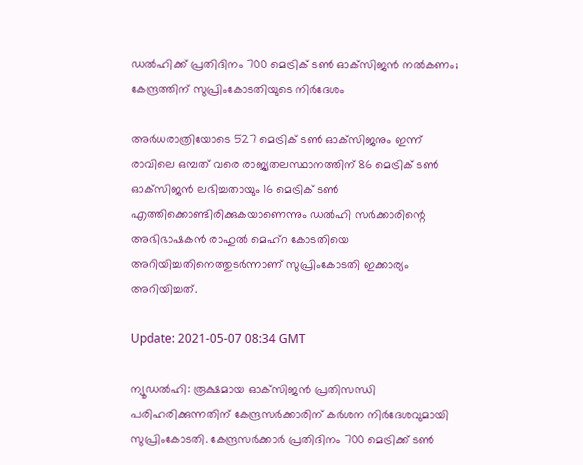ഡല്‍ഹിക്ക് പ്രതിദിനം 700 മെട്രിക് ടണ്‍ ഓക്‌സിജന്‍ നല്‍കണം; കേന്ദ്രത്തിന് സുപ്രിംകോടതിയുടെ നിര്‍ദേശം

അര്‍ധരാത്രിയോടെ 527 മെട്രിക് ടണ്‍ ഓക്‌സിജനും ഇന്ന് രാവിലെ ഒമ്പത് വരെ രാജ്യതലസ്ഥാനത്തിന് 86 മെട്രിക് ടണ്‍ ഓക്‌സിജന്‍ ലഭിച്ചതായും 16 മെട്രിക് ടണ്‍ എത്തിക്കൊണ്ടിരിക്കുകയാണെന്നും ഡല്‍ഹി സര്‍ക്കാരിന്റെ അഭിഭാഷകന്‍ രാഹുല്‍ മെഹ്‌റ കോടതിയെ അറിയിച്ചതിനെത്തുടര്‍ന്നാണ് സുപ്രിംകോടതി ഇക്കാര്യം അറിയിച്ചത്.

Update: 2021-05-07 08:34 GMT

ന്യൂഡല്‍ഹി: രൂക്ഷമായ ഓക്‌സിജന്‍ പ്രതിസന്ധി പരിഹരിക്കുന്നതിന് കേന്ദ്രസര്‍ക്കാരിന് കര്‍ശന നിര്‍ദേശവുമായി സുപ്രിംകോടതി. കേന്ദ്രസര്‍ക്കാര്‍ പ്രതിദിനം 700 മെട്രിക്ക് ടണ്‍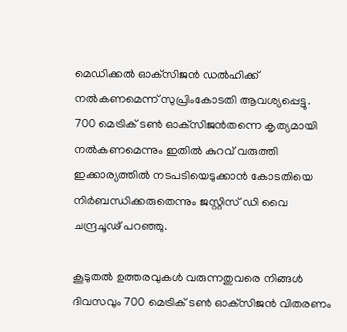മെഡിക്കല്‍ ഓക്‌സിജന്‍ ഡല്‍ഹിക്ക് നല്‍കണമെന്ന് സുപ്രിംകോടതി ആവശ്യപ്പെട്ടു. 700 മെട്രിക് ടണ്‍ ഓക്‌സിജന്‍തന്നെ കൃത്യമായി നല്‍കണമെന്നും ഇതില്‍ കുറവ് വരുത്തി ഇക്കാര്യത്തില്‍ നടപടിയെടുക്കാന്‍ കോടതിയെ നിര്‍ബന്ധിക്കരുതെന്നും ജസ്റ്റിസ് ഡി വൈ ചന്ദ്രചൂഢ് പറഞ്ഞു.

കൂടുതല്‍ ഉത്തരവുകള്‍ വരുന്നതുവരെ നിങ്ങള്‍ ദിവസവും 700 മെട്രിക് ടണ്‍ ഓക്‌സിജന്‍ വിതരണം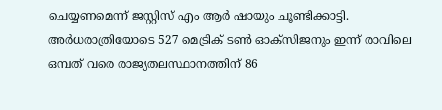ചെയ്യണമെന്ന് ജസ്റ്റിസ് എം ആര്‍ ഷായും ചൂണ്ടിക്കാട്ടി. അര്‍ധരാത്രിയോടെ 527 മെട്രിക് ടണ്‍ ഓക്‌സിജനും ഇന്ന് രാവിലെ ഒമ്പത് വരെ രാജ്യതലസ്ഥാനത്തിന് 86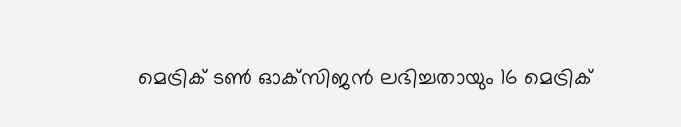മെട്രിക് ടണ്‍ ഓക്‌സിജന്‍ ലഭിച്ചതായും 16 മെട്രിക്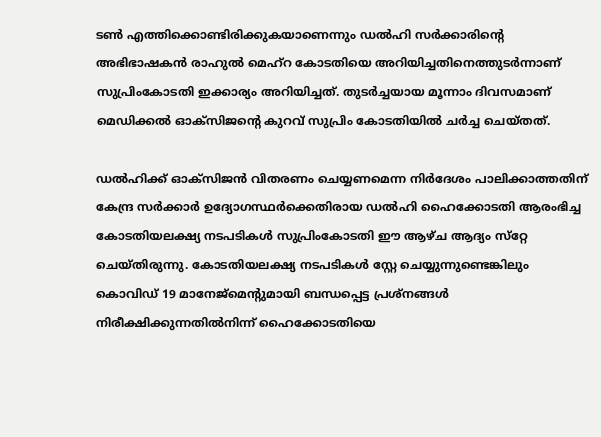ടണ്‍ എത്തിക്കൊണ്ടിരിക്കുകയാണെന്നും ഡല്‍ഹി സര്‍ക്കാരിന്റെ അഭിഭാഷകന്‍ രാഹുല്‍ മെഹ്‌റ കോടതിയെ അറിയിച്ചതിനെത്തുടര്‍ന്നാണ് സുപ്രിംകോടതി ഇക്കാര്യം അറിയിച്ചത്. തുടര്‍ച്ചയായ മൂന്നാം ദിവസമാണ് മെഡിക്കല്‍ ഓക്‌സിജന്റെ കുറവ് സുപ്രിം കോടതിയില്‍ ചര്‍ച്ച ചെയ്തത്.

ഡല്‍ഹിക്ക് ഓക്‌സിജന്‍ വിതരണം ചെയ്യണമെന്ന നിര്‍ദേശം പാലിക്കാത്തതിന് കേന്ദ്ര സര്‍ക്കാര്‍ ഉദ്യോഗസ്ഥര്‍ക്കെതിരായ ഡല്‍ഹി ഹൈക്കോടതി ആരംഭിച്ച കോടതിയലക്ഷ്യ നടപടികള്‍ സുപ്രിംകോടതി ഈ ആഴ്ച ആദ്യം സ്‌റ്റേ ചെയ്തിരുന്നു. കോടതിയലക്ഷ്യ നടപടികള്‍ സ്റ്റേ ചെയ്യുന്നുണ്ടെങ്കിലും കൊവിഡ് 19 മാനേജ്‌മെന്റുമായി ബന്ധപ്പെട്ട പ്രശ്‌നങ്ങള്‍ നിരീക്ഷിക്കുന്നതില്‍നിന്ന് ഹൈക്കോടതിയെ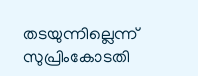തടയുന്നില്ലെന്ന് സുപ്രിംകോടതി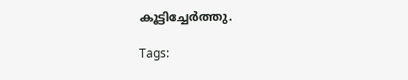കൂട്ടിച്ചേര്‍ത്തു.

Tags: